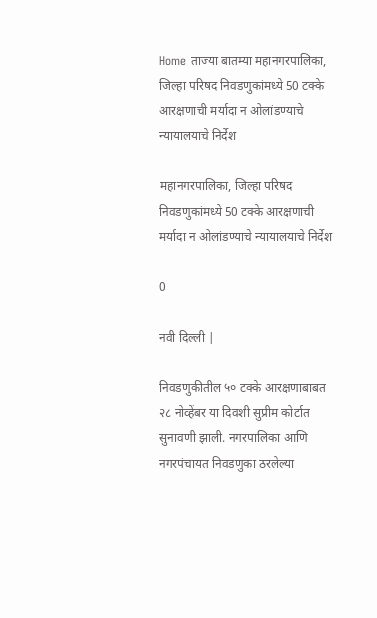Home ताज्या बातम्या महानगरपालिका, जिल्हा परिषद निवडणुकांमध्ये 50 टक्के आरक्षणाची मर्यादा न ओलांडण्याचे न्यायालयाचे निर्देश

महानगरपालिका, जिल्हा परिषद निवडणुकांमध्ये 50 टक्के आरक्षणाची मर्यादा न ओलांडण्याचे न्यायालयाचे निर्देश

0

नवी दिल्ली |

निवडणुकीतील ५० टक्के आरक्षणाबाबत २८ नोव्हेंबर या दिवशी सुप्रीम कोर्टात सुनावणी झाली. नगरपालिका आणि नगरपंचायत निवडणुका ठरलेल्या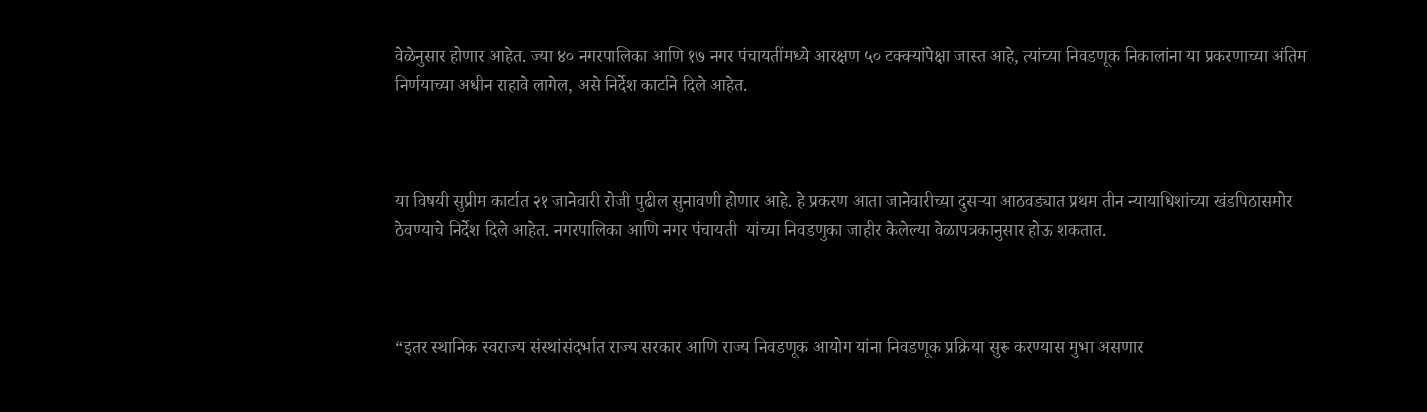वेळेनुसार होणार आहेत. ज्या ४० नगरपालिका आणि १७ नगर पंचायतींमध्ये आरक्षण ५० टक्क्यांपेक्षा जास्त आहे, त्यांच्या निवडणूक निकालांना या प्रकरणाच्या अंतिम निर्णयाच्या अधीन राहावे लागेल, असे निर्देश कार्टाने दिले आहेत.



या विषयी सुप्रीम कार्टात २१ जानेवारी रोजी पुढील सुनावणी होणार आहे. हे प्रकरण आता जानेवारीच्या दुसऱ्या आठवड्यात प्रथम तीन न्यायाधिशांच्या खंडपिठासमोर ठेवण्याचे निर्देश दिले आहेत. नगरपालिका आणि नगर पंचायती  यांच्या निवडणुका जाहीर केलेल्या वेळापत्रकानुसार होऊ शकतात.



“इतर स्थानिक स्वराज्य संस्थांसंदर्भात राज्य सरकार आणि राज्य निवडणूक आयोग यांना निवडणूक प्रक्रिया सुरू करण्यास मुभा असणार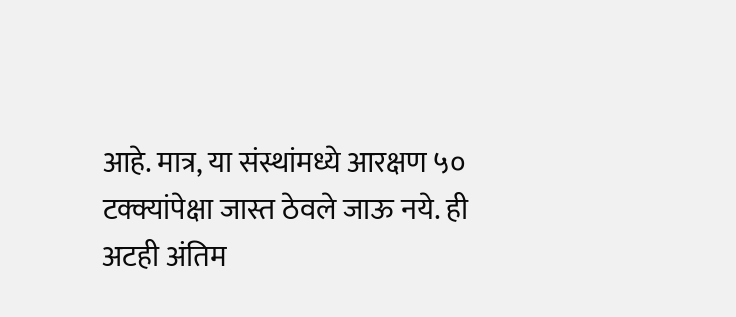आहे. मात्र, या संस्थांमध्ये आरक्षण ५० टक्क्यांपेक्षा जास्त ठेवले जाऊ नये. ही अटही अंतिम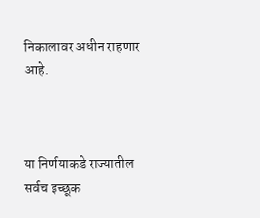निकालावर अधीन राहणार आहे.



या निर्णयाकडे राज्यातील सर्वच इच्छूक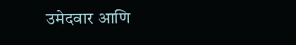उमेदवार आणि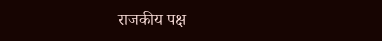राजकीय पक्ष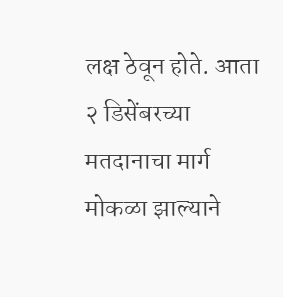लक्ष ठेवून होते. आता २ डिसेंबरच्या मतदानाचा मार्ग मोकळा झाल्याने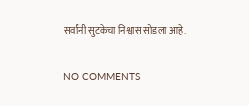सर्वांनी सुटकेचा निश्वास सोडला आहे.

NO COMMENTS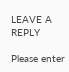LEAVE A REPLY

Please enter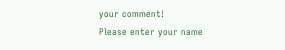your comment!
Please enter your name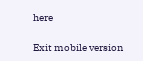here

Exit mobile version